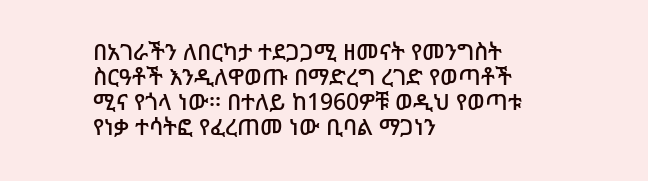በአገራችን ለበርካታ ተደጋጋሚ ዘመናት የመንግስት ስርዓቶች እንዲለዋወጡ በማድረግ ረገድ የወጣቶች ሚና የጎላ ነው፡፡ በተለይ ከ1960ዎቹ ወዲህ የወጣቱ የነቃ ተሳትፎ የፈረጠመ ነው ቢባል ማጋነን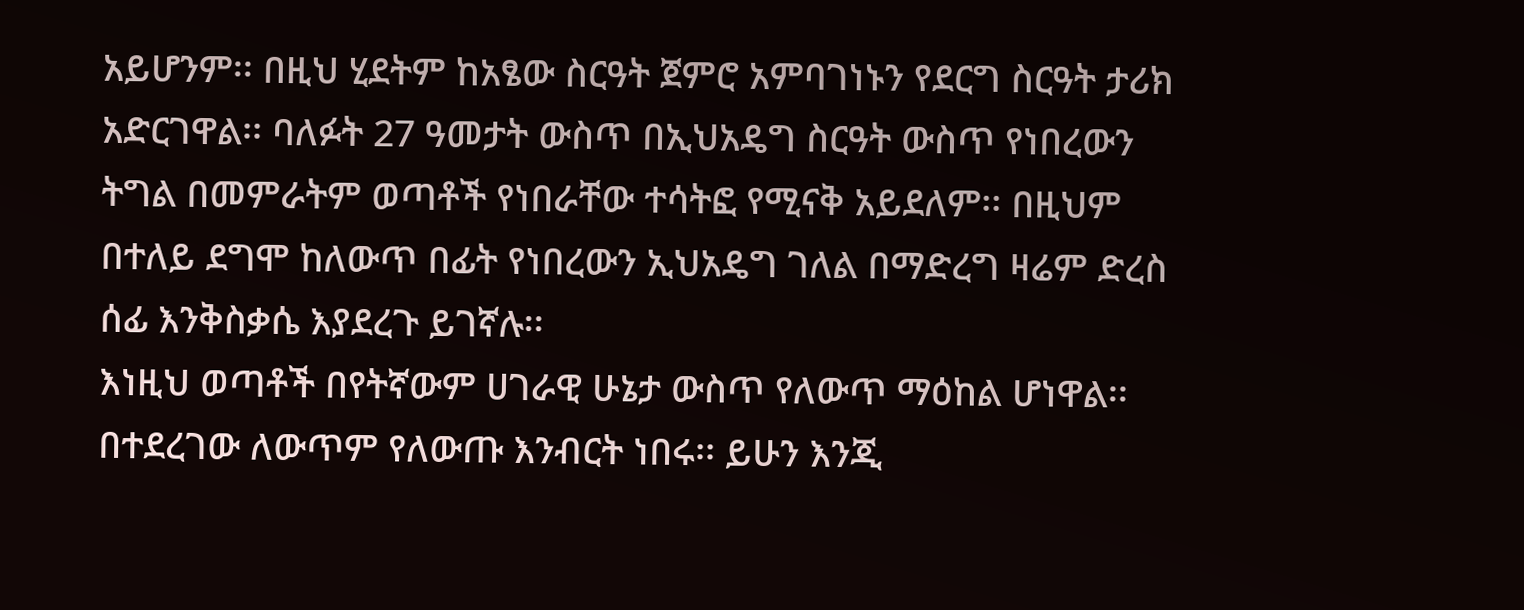አይሆንም፡፡ በዚህ ሂደትም ከአፄው ስርዓት ጀምሮ አምባገነኑን የደርግ ስርዓት ታሪክ አድርገዋል፡፡ ባለፉት 27 ዓመታት ውስጥ በኢህአዴግ ስርዓት ውስጥ የነበረውን ትግል በመምራትም ወጣቶች የነበራቸው ተሳትፎ የሚናቅ አይደለም፡፡ በዚህም በተለይ ደግሞ ከለውጥ በፊት የነበረውን ኢህአዴግ ገለል በማድረግ ዛሬም ድረስ ሰፊ እንቅስቃሴ እያደረጉ ይገኛሉ፡፡
እነዚህ ወጣቶች በየትኛውም ሀገራዊ ሁኔታ ውስጥ የለውጥ ማዕከል ሆነዋል፡፡ በተደረገው ለውጥም የለውጡ እንብርት ነበሩ፡፡ ይሁን እንጂ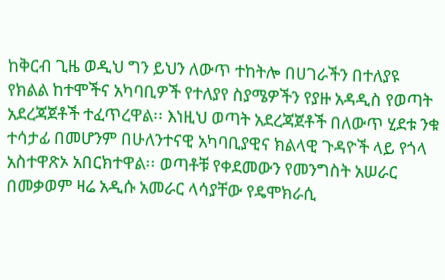ከቅርብ ጊዜ ወዲህ ግን ይህን ለውጥ ተከትሎ በሀገራችን በተለያዩ የክልል ከተሞችና አካባቢዎች የተለያየ ስያሜዎችን የያዙ አዳዲስ የወጣት አደረጃጀቶች ተፈጥረዋል፡፡ እነዚህ ወጣት አደረጃጀቶች በለውጥ ሂደቱ ንቁ ተሳታፊ በመሆንም በሁለንተናዊ አካባቢያዊና ክልላዊ ጉዳዮች ላይ የጎላ አስተዋጽኦ አበርክተዋል፡፡ ወጣቶቹ የቀደመውን የመንግስት አሠራር በመቃወም ዛሬ አዲሱ አመራር ላሳያቸው የዴሞክራሲ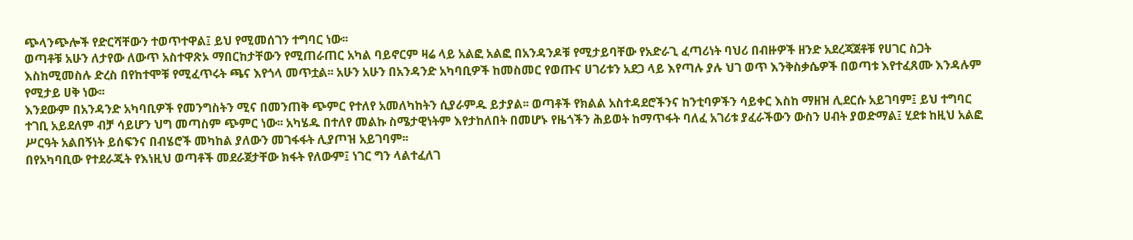ጭላንጭሎች የድርሻቸውን ተወጥተዋል፤ ይህ የሚመሰገን ተግባር ነው፡፡
ወጣቶቹ አሁን ለታየው ለውጥ አስተዋጽኦ ማበርከታቸውን የሚጠራጠር አካል ባይኖርም ዛሬ ላይ አልፎ አልፎ በአንዳንዶቹ የሚታይባቸው የአድራጊ ፈጣሪነት ባህሪ በብዙዎች ዘንድ አደረጃጀቶቹ የሀገር ስጋት እስከሚመስሉ ድረስ በየከተሞቹ የሚፈጥሩት ጫና እየጎላ መጥቷል፡፡ አሁን አሁን በአንዳንድ አካባቢዎች ከመስመር የወጡና ሀገሪቱን አደጋ ላይ እየጣሉ ያሉ ህገ ወጥ እንቅስቃሴዎች በወጣቱ እየተፈጸሙ እንዳሉም የሚታይ ሀቅ ነው፡፡
እንደውም በአንዳንድ አካባቢዎች የመንግስትን ሚና በመንጠቅ ጭምር የተለየ አመለካከትን ሲያራምዱ ይታያል፡፡ ወጣቶች የክልል አስተዳደሮችንና ከንቲባዎችን ሳይቀር እስከ ማዘዝ ሊደርሱ አይገባም፤ ይህ ተግባር ተገቢ አይደለም ብቻ ሳይሆን ህግ መጣስም ጭምር ነው፡፡ አካሄዱ በተለየ መልኩ ስሜታዊነትም እየታከለበት በመሆኑ የዜጎችን ሕይወት ከማጥፋት ባለፈ አገሪቱ ያፈራችውን ውስን ሀብት ያወድማል፤ ሂደቱ ከዚህ አልፎ ሥርዓት አልበኝነት ይሰፍንና በብሄሮች መካከል ያለውን መገፋፋት ሊያጦዝ አይገባም፡፡
በየአካባቢው የተደራጁት የእነዚህ ወጣቶች መደራጀታቸው ክፋት የለውም፤ ነገር ግን ላልተፈለገ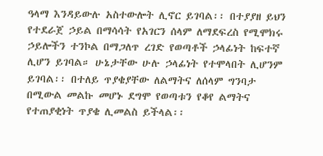ዓላማ እንዳይውሉ አስተውሎት ሊኖር ይገባል፡፡ በተያያዘ ይህን የተደራጀ ኃይል በማሳሳት የአገርን ሰላም ለማደፍረስ የሚሞክሩ ኃይሎችን ተንኮል በማጋለጥ ረገድ የወጣቶች ኃላፊነት ከፍተኛ ሊሆን ይገባል። ሁኔታቸው ሁሉ ኃላፊነት የተሞላበት ሊሆንም ይገባል፡፡ በተለይ ጥያቄያቸው ለልማትና ለሰላም ግንባታ በሚውል መልኩ መሆኑ ደግሞ የወጣቱን የቆየ ልማትና የተጠያቂነት ጥያቄ ሊመልስ ይችላል፡፡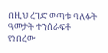በዚህ ረገድ ወጣቱ ባለፉት ዓመታት ተንሰራፍቶ የነበረው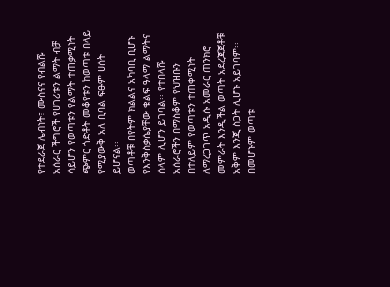የተደራጀ ሌብነት፣ ሙስናና የብልሹ አሰራር ችግሮች የሀገሪቱን ልማት ብቻ ሳይሆን የወጣቱን የልማት ተጠቃሚነት ጭምር ጎድቶት መቆየቱን ከወጣቱ በላይ የሚያውቅ አለ ቢባል ፍፁም ሀሰት ይሆናል፡፡
ወጣቶቹ በየትም ክልልና አካባቢ ቢሆኑ የእንቅስቃሴያቸው ቁልፍ ዓላማ ልማትና ሰላም ሊሆን ይገባል፡፡ የተበላሹ አሰራሮችን በማስቆም የህዝቡን በተለይም የወጣቱን ተጠቀሚነት ለማረጋገጥ አዲሱ አመራር ጠንክሮ መምራት እንዲችል ወጣት አደረጃጀቶቹ አቅም እንጂ ስጋት ሊሆኑ አይገባም፡፡ በመሆኑም ወጣቱ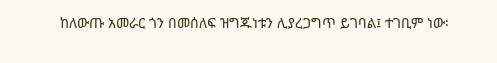ከለውጡ አመራር ጎን በመሰለፍ ዝግጁነቱን ሊያረጋግጥ ይገባል፤ ተገቢም ነው፡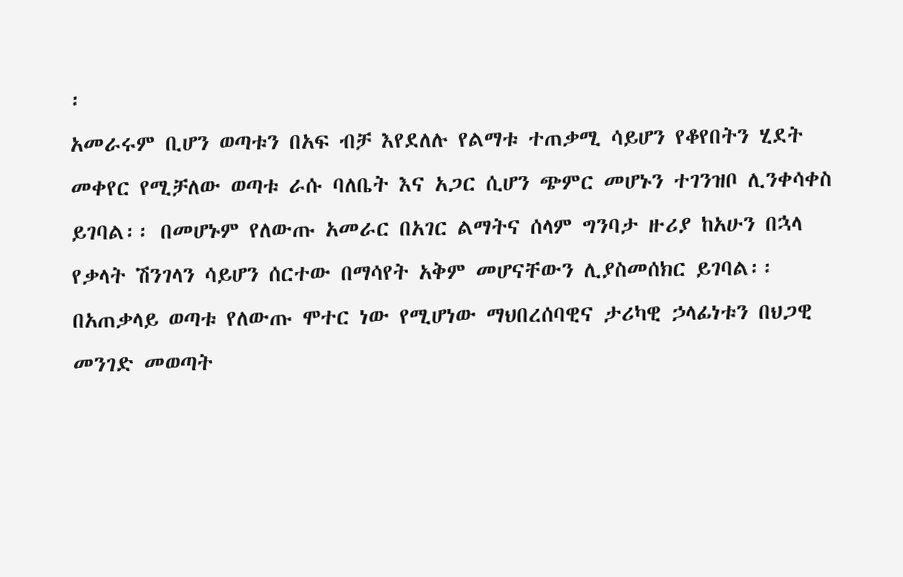፡
አመራሩም ቢሆን ወጣቱን በአፍ ብቻ እየደለሉ የልማቱ ተጠቃሚ ሳይሆን የቆየበትን ሂደት መቀየር የሚቻለው ወጣቱ ራሱ ባለቤት እና አጋር ሲሆን ጭምር መሆኑን ተገንዝቦ ሊንቀሳቀስ ይገባል፡፡ በመሆኑም የለውጡ አመራር በአገር ልማትና ሰላም ግንባታ ዙሪያ ከአሁን በኋላ የቃላት ሽንገላን ሳይሆን ሰርተው በማሳየት አቅም መሆናቸውን ሊያስመሰክር ይገባል፡፡ በአጠቃላይ ወጣቱ የለውጡ ሞተር ነው የሚሆነው ማህበረሰባዊና ታሪካዊ ኃላፊነቱን በህጋዊ መንገድ መወጣት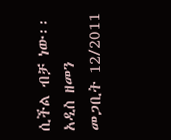ሲችል ብቻ ነው፡፡
አዲስ ዘመን መጋቢት 12/2011